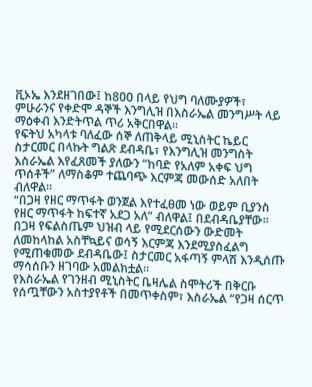ቪኦኤ እንደዘገበው፤ ከ800 በላይ የህግ ባለሙያዎች፣ ምሁራንና የቀድሞ ዳኞች እንግሊዝ በእስራኤል መንግሥት ላይ ማዕቀብ እንድትጥል ጥሪ አቅርበዋል፡፡
የፍትህ አካላቱ ባለፈው ሰኞ ለጠቅላይ ሚኒስትር ኬይር ስታርመር በላኩት ግልጽ ደብዳቤ፣ የእንግሊዝ መንግስት እስራኤል እየፈጸመች ያለውን “ከባድ የአለም አቀፍ ህግ ጥሰቶች” ለማስቆም ተጨባጭ እርምጃ መውሰድ አለበት ብለዋል፡፡
“በጋዛ የዘር ማጥፋት ወንጀል እየተፈፀመ ነው ወይም ቢያንስ የዘር ማጥፋት ከፍተኛ አደጋ አለ” ብለዋል፤ በደብዳቤያቸው፡፡
በጋዛ የፍልስጤም ህዝብ ላይ የሚደርሰውን ውድመት ለመከላከል አስቸኳይና ወሳኝ እርምጃ እንደሚያስፈልግ የሚጠቁመው ደብዳቤው፤ ስታርመር አፋጣኝ ምላሽ እንዲሰጡ ማሳሰቡን ዘገባው አመልክቷል፡፡
የእስራኤል የገንዘብ ሚኒስትር ቤዛሌል ስሞትሪች በቅርቡ የሰጧቸውን አስተያየቶች በመጥቀስም፣ እስራኤል “የጋዛ ሰርጥ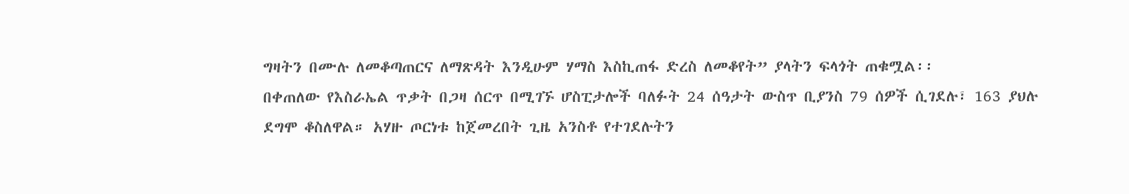ግዛትን በሙሉ ለመቆጣጠርና ለማጽዳት እንዲሁም ሃማስ እስኪጠፋ ድረስ ለመቆየት” ያላትን ፍላጎት ጠቁሟል፡፡
በቀጠለው የእስራኤል ጥቃት በጋዛ ሰርጥ በሚገኙ ሆስፒታሎች ባለፉት 24 ሰዓታት ውስጥ ቢያንስ 79 ሰዎች ሲገደሉ፣ 163 ያህሉ ደግሞ ቆስለዋል። አሃዙ ጦርነቱ ከጀመረበት ጊዜ አንስቶ የተገደሉትን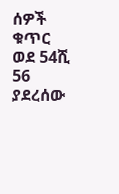ሰዎች ቁጥር ወደ 54ሺ 56 ያደረሰው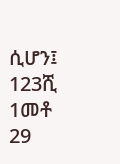ሲሆን፤ 123ሺ 1መቶ 29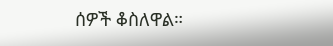ሰዎች ቆስለዋል።